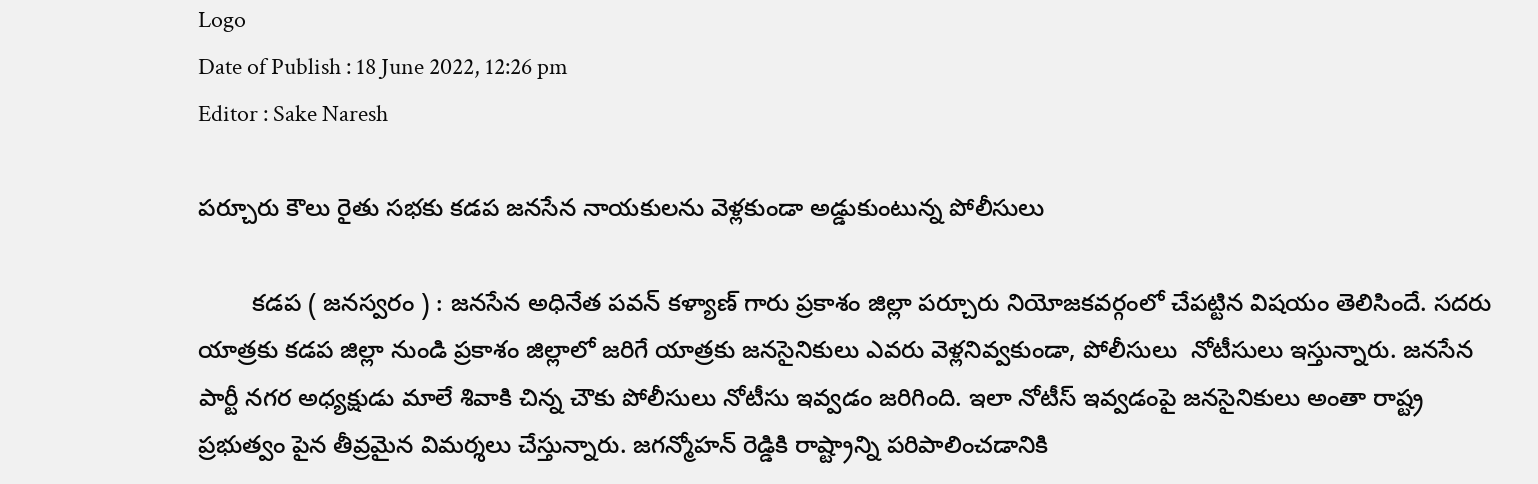Logo
Date of Publish : 18 June 2022, 12:26 pm
Editor : Sake Naresh

పర్చూరు కౌలు రైతు సభకు కడప జనసేన నాయకులను వెళ్లకుండా అడ్డుకుంటున్న పోలీసులు

        కడప ( జనస్వరం ) : జనసేన అధినేత పవన్ కళ్యాణ్ గారు ప్రకాశం జిల్లా పర్చూరు నియోజకవర్గంలో చేపట్టిన విషయం తెలిసిందే. సదరు యాత్రకు కడప జిల్లా నుండి ప్రకాశం జిల్లాలో జరిగే యాత్రకు జనసైనికులు ఎవరు వెళ్లనివ్వకుండా, పోలీసులు  నోటీసులు ఇస్తున్నారు. జనసేన పార్టీ నగర అధ్యక్షుడు మాలే శివాకి చిన్న చౌకు పోలీసులు నోటీసు ఇవ్వడం జరిగింది. ఇలా నోటీస్ ఇవ్వడంపై జనసైనికులు అంతా రాష్ట్ర ప్రభుత్వం పైన తీవ్రమైన విమర్శలు చేస్తున్నారు. జగన్మోహన్ రెడ్డికి రాష్ట్రాన్ని పరిపాలించడానికి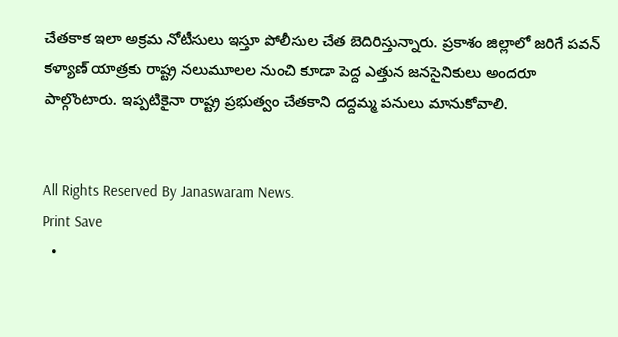చేతకాక ఇలా అక్రమ నోటీసులు ఇస్తూ పోలీసుల చేత బెదిరిస్తున్నారు. ప్రకాశం జిల్లాలో జరిగే పవన్ కళ్యాణ్ యాత్రకు రాష్ట్ర నలుమూలల నుంచి కూడా పెద్ద ఎత్తున జనసైనికులు అందరూ పాల్గొంటారు. ఇప్పటికైనా రాష్ట్ర ప్రభుత్వం చేతకాని దద్దమ్మ పనులు మానుకోవాలి.


All Rights Reserved By Janaswaram News.
Print Save
  •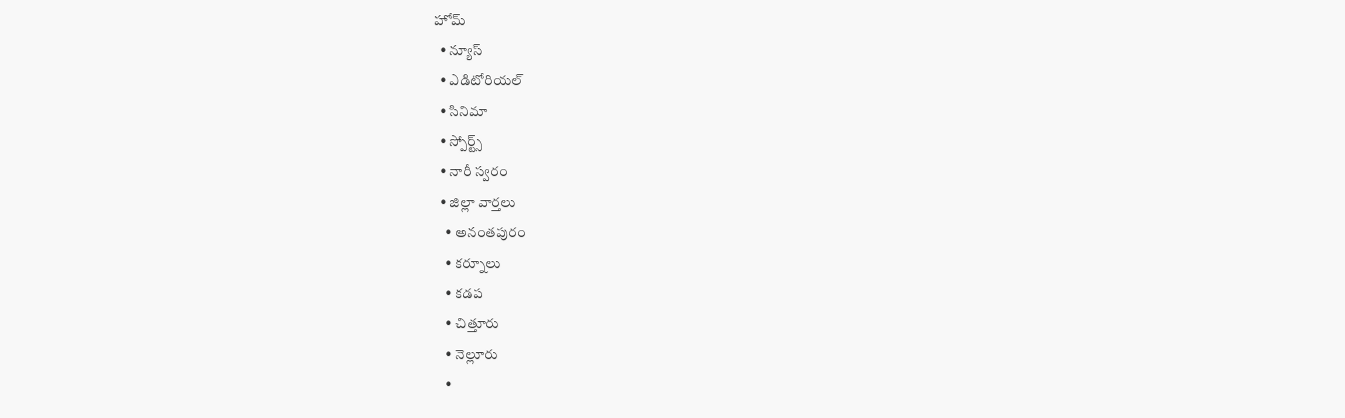హోమ్
  • న్యూస్
  • ఎడిటోరియల్
  • సినిమా
  • స్పోర్ట్స్
  • నారీ స్వరం
  • జిల్లా వార్తలు
    • అనంతపురం
    • కర్నూలు
    • కడప
    • చిత్తూరు
    • నెల్లూరు
    •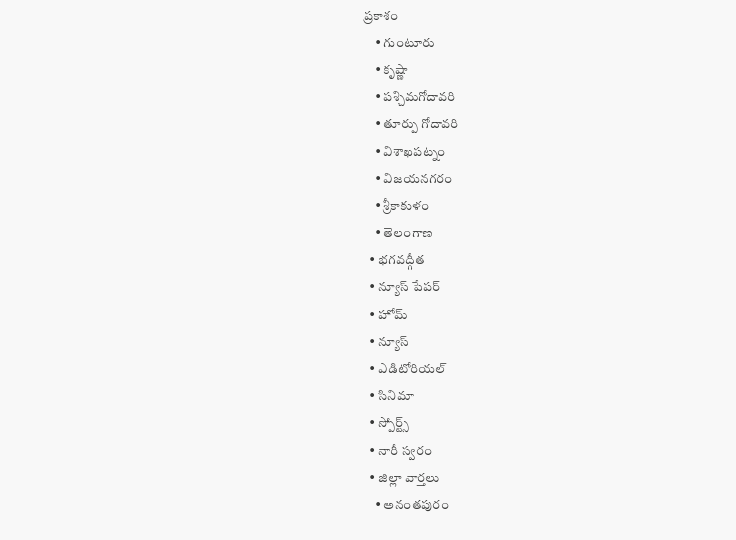ప్రకాశం
    • గుంటూరు
    • కృష్ణా
    • పశ్చిమగోదావరి
    • తూర్పు గోదావరి
    • విశాఖపట్నం
    • విజయనగరం
    • శ్రీకాకుళం
    • తెలంగాణ
  • భగవద్గీత
  • న్యూస్ పేపర్
  • హోమ్
  • న్యూస్
  • ఎడిటోరియల్
  • సినిమా
  • స్పోర్ట్స్
  • నారీ స్వరం
  • జిల్లా వార్తలు
    • అనంతపురం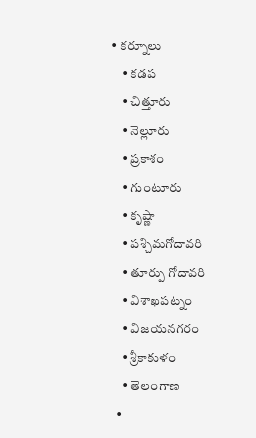• కర్నూలు
    • కడప
    • చిత్తూరు
    • నెల్లూరు
    • ప్రకాశం
    • గుంటూరు
    • కృష్ణా
    • పశ్చిమగోదావరి
    • తూర్పు గోదావరి
    • విశాఖపట్నం
    • విజయనగరం
    • శ్రీకాకుళం
    • తెలంగాణ
  •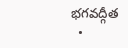భగవద్గీత
  •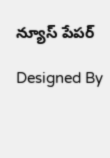న్యూస్ పేపర్

Designed By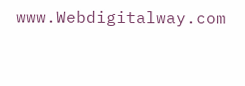www.Webdigitalway.com